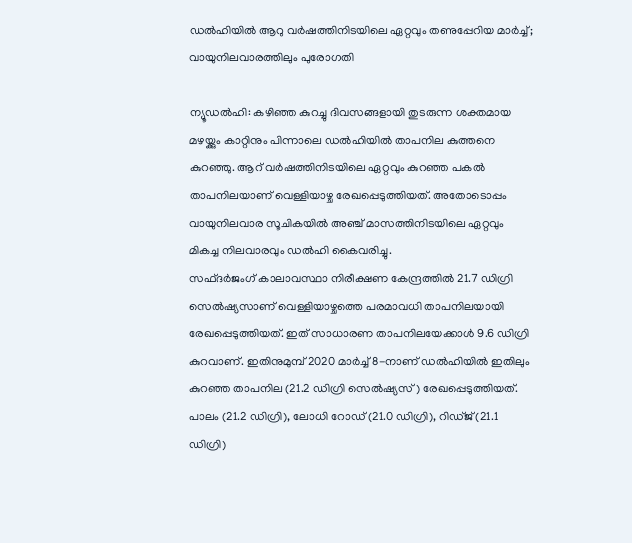ഡൽഹിയിൽ ആറു വർഷത്തിനിടയിലെ ഏറ്റവും തണുപ്പേറിയ മാർച്ച്; വായുനിലവാരത്തിലും പുരോഗതി

ന്യൂഡൽഹി: കഴിഞ്ഞ കുറച്ചു ദിവസങ്ങളായി തുടരുന്ന ശക്തമായ മഴയ്ക്കും കാറ്റിനും പിന്നാലെ ഡൽഹിയിൽ താപനില കുത്തനെ കുറഞ്ഞു. ആറ് വർഷത്തിനിടയിലെ ഏറ്റവും കുറഞ്ഞ പകൽ താപനിലയാണ് വെള്ളിയാഴ്ച രേഖപ്പെടുത്തിയത്. അതോടൊപ്പം വായുനിലവാര സൂചികയിൽ അഞ്ച് മാസത്തിനിടയിലെ ഏറ്റവും മികച്ച നിലവാരവും ഡൽഹി കൈവരിച്ചു.
സഫ്ദർജംഗ് കാലാവസ്ഥാ നിരീക്ഷണ കേന്ദ്രത്തിൽ 21.7 ഡിഗ്രി സെൽഷ്യസാണ് വെള്ളിയാഴ്ചത്തെ പരമാവധി താപനിലയായി രേഖപ്പെടുത്തിയത്. ഇത് സാധാരണ താപനിലയേക്കാൾ 9.6 ഡിഗ്രി കുറവാണ്. ഇതിനുമുമ്പ് 2020 മാർച്ച് 8-നാണ് ഡൽഹിയിൽ ഇതിലും കുറഞ്ഞ താപനില (21.2 ഡിഗ്രി സെൽഷ്യസ്) രേഖപ്പെടുത്തിയത്.
പാലം (21.2 ഡിഗ്രി), ലോധി റോഡ് (21.0 ഡിഗ്രി), റിഡ്ജ് (21.1 ഡിഗ്രി)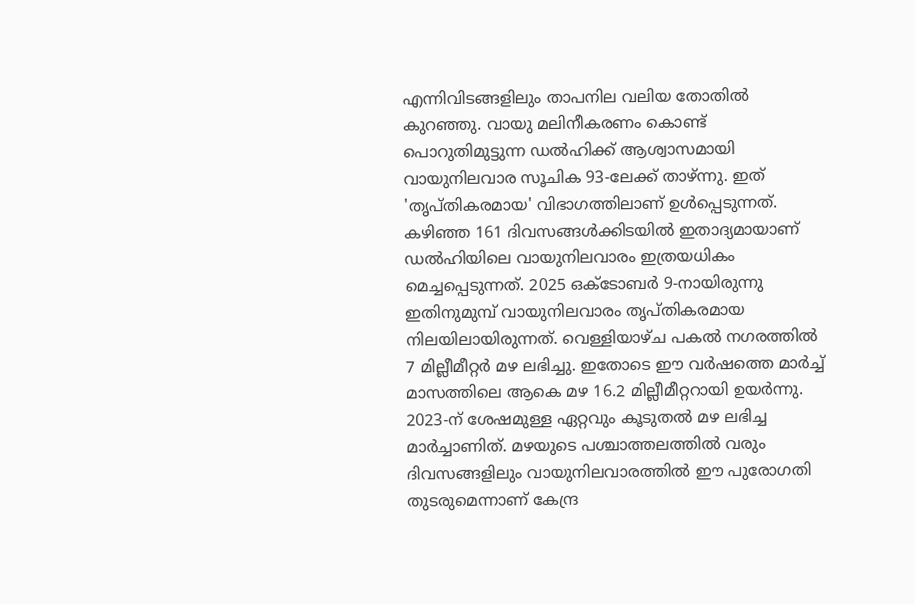എന്നിവിടങ്ങളിലും താപനില വലിയ തോതിൽ കുറഞ്ഞു. വായു മലിനീകരണം കൊണ്ട് പൊറുതിമുട്ടുന്ന ഡൽഹിക്ക് ആശ്വാസമായി വായുനിലവാര സൂചിക 93-ലേക്ക് താഴ്ന്നു. ഇത് 'തൃപ്തികരമായ' വിഭാഗത്തിലാണ് ഉൾപ്പെടുന്നത്.
കഴിഞ്ഞ 161 ദിവസങ്ങൾക്കിടയിൽ ഇതാദ്യമായാണ് ഡൽഹിയിലെ വായുനിലവാരം ഇത്രയധികം മെച്ചപ്പെടുന്നത്. 2025 ഒക്ടോബർ 9-നായിരുന്നു ഇതിനുമുമ്പ് വായുനിലവാരം തൃപ്തികരമായ നിലയിലായിരുന്നത്. വെള്ളിയാഴ്ച പകൽ നഗരത്തിൽ 7 മില്ലീമീറ്റർ മഴ ലഭിച്ചു. ഇതോടെ ഈ വർഷത്തെ മാർച്ച് മാസത്തിലെ ആകെ മഴ 16.2 മില്ലീമീറ്ററായി ഉയർന്നു.
2023-ന് ശേഷമുള്ള ഏറ്റവും കൂടുതൽ മഴ ലഭിച്ച മാർച്ചാണിത്. മഴയുടെ പശ്ചാത്തലത്തിൽ വരും ദിവസങ്ങളിലും വായുനിലവാരത്തിൽ ഈ പുരോഗതി തുടരുമെന്നാണ് കേന്ദ്ര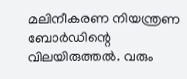മലിനീകരണ നിയന്ത്രണ ബോർഡിന്റെ വിലയിരുത്തൽ. വരും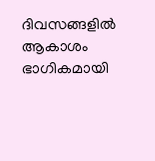ദിവസങ്ങളിൽ ആകാശം ഭാഗികമായി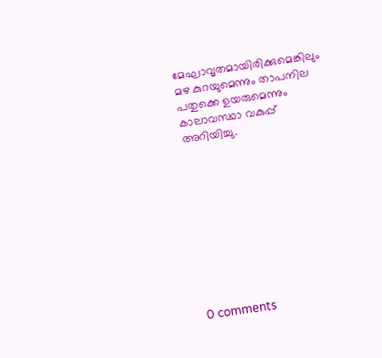മേഘാവൃതമായിരിക്കുമെങ്കിലും മഴ കുറയുമെന്നും താപനില പതുക്കെ ഉയരുമെന്നും കാലാവസ്ഥാ വകുപ്പ് അറിയിച്ചു.










0 comments